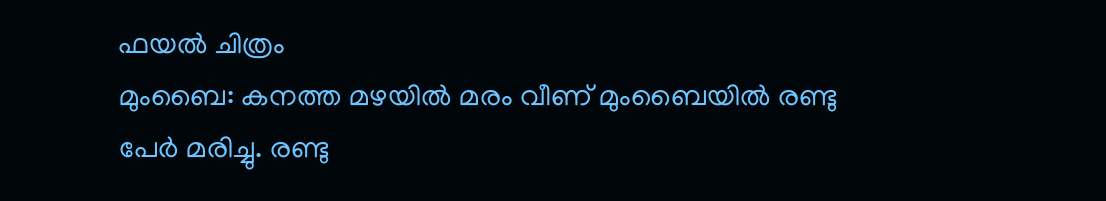ഫയൽ ചിത്രം
മുംബൈ: കനത്ത മഴയിൽ മരം വീണ് മുംബൈയിൽ രണ്ടു പേർ മരിച്ചു. രണ്ടു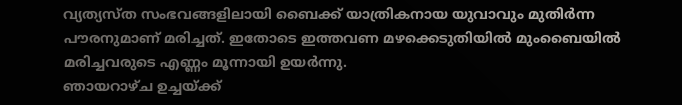വ്യത്യസ്ത സംഭവങ്ങളിലായി ബൈക്ക് യാത്രികനായ യുവാവും മുതിർന്ന പൗരനുമാണ് മരിച്ചത്. ഇതോടെ ഇത്തവണ മഴക്കെടുതിയിൽ മുംബൈയിൽ മരിച്ചവരുടെ എണ്ണം മൂന്നായി ഉയർന്നു.
ഞായറാഴ്ച ഉച്ചയ്ക്ക്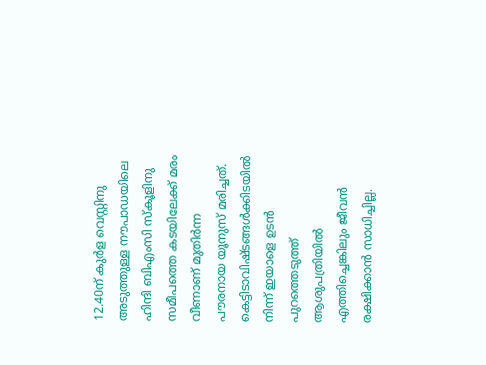12.40ന് കുർള വെസ്റ്റിനു അടുത്തുള്ള നൗപാഡയിലെ ഹിന്ദി ബിഎംസി സ്കൂളിനു സമീപത്തെ കടയിലേക്ക് മരം വീണാണ് മുതിർന്ന പൗരനായ യൂനുസ് മരിച്ചത്. കെട്ടിടാവിഷ്ടങ്ങൾക്കിടയിൽ നിന്ന് ഇയാളെ ഉടൻ പുറത്തെടുത്ത് ആശുപത്രിയിൽ എത്തിച്ചെങ്കിലും ജീവൻ രക്ഷിക്കാൻ സാധിച്ചില്ല.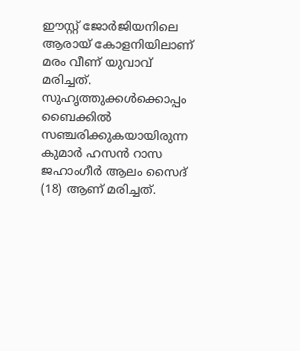ഈസ്റ്റ് ജോർജിയനിലെ ആരായ് കോളനിയിലാണ് മരം വീണ് യുവാവ് മരിച്ചത്. സുഹൃത്തുക്കൾക്കൊപ്പം ബൈക്കിൽ സഞ്ചരിക്കുകയായിരുന്ന കുമാർ ഹസൻ റാസ ജഹാംഗീർ ആലം സൈദ് (18) ആണ് മരിച്ചത്.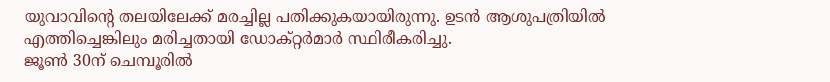യുവാവിന്റെ തലയിലേക്ക് മരച്ചില്ല പതിക്കുകയായിരുന്നു. ഉടൻ ആശുപത്രിയിൽ എത്തിച്ചെങ്കിലും മരിച്ചതായി ഡോക്റ്റർമാർ സ്ഥിരീകരിച്ചു.
ജൂൺ 30ന് ചെമ്പൂരിൽ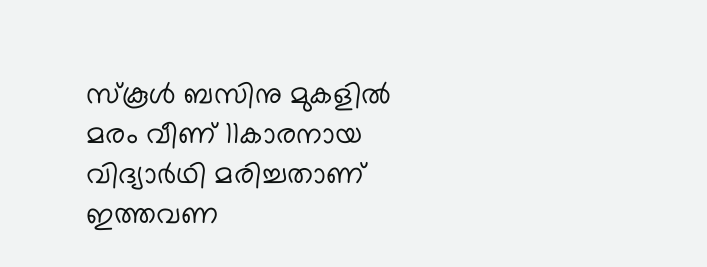സ്കൂൾ ബസിനു മുകളിൽ മരം വീണ് 11കാരനായ വിദ്യാർഥി മരിച്ചതാണ് ഇത്തവണ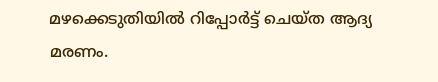മഴക്കെടുതിയിൽ റിപ്പോർട്ട് ചെയ്ത ആദ്യ മരണം.